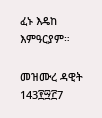ፈኑ እዴከ እምዓርያም።

መዝሙረ ዳዊት 143፻፵፫7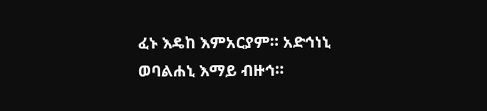ፈኑ እዴከ እምአርያም። አድኅነኒ ወባልሐኒ እማይ ብዙኅ።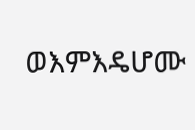ወእምእዴሆሙ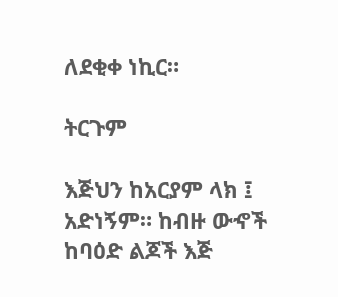ለደቂቀ ነኪር።

ትርጉም

እጅህን ከአርያም ላክ ፤ አድነኝም። ከብዙ ውኆች ከባዕድ ልጆች እጅ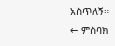አስጥለኝ።
← ምስባክ